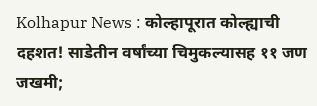Kolhapur News : कोल्हापूरात कोल्ह्याची दहशत! साडेतीन वर्षांच्या चिमुकल्यासह ११ जण जखमी;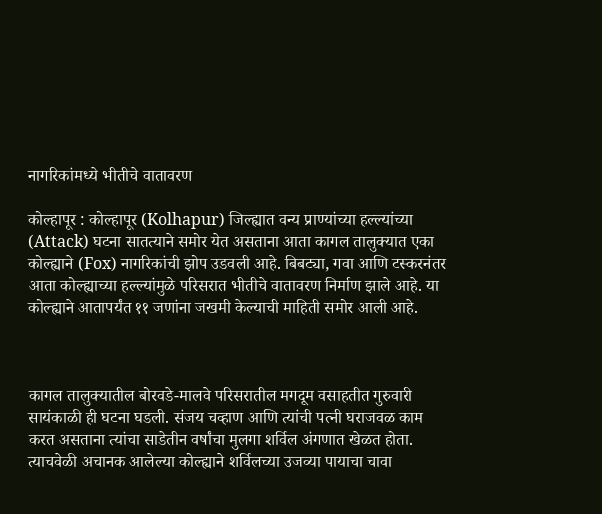नागरिकांमध्ये भीतीचे वातावरण

कोल्हापूर : कोल्हापूर (Kolhapur) जिल्ह्यात वन्य प्राण्यांच्या हल्ल्यांच्या (Attack) घटना सातत्याने समोर येत असताना आता कागल तालुक्यात एका कोल्ह्याने (Fox) नागरिकांची झोप उडवली आहे. बिबट्या, गवा आणि टस्करनंतर आता कोल्ह्याच्या हल्ल्यांमुळे परिसरात भीतीचे वातावरण निर्माण झाले आहे. या कोल्ह्याने आतापर्यंत ११ जणांना जखमी केल्याची माहिती समोर आली आहे.



कागल तालुक्यातील बोरवडे-मालवे परिसरातील मगदूम वसाहतीत गुरुवारी सायंकाळी ही घटना घडली. संजय चव्हाण आणि त्यांची पत्नी घराजवळ काम करत असताना त्यांचा साडेतीन वर्षांचा मुलगा शर्विल अंगणात खेळत होता. त्याचवेळी अचानक आलेल्या कोल्ह्याने शर्विलच्या उजव्या पायाचा चावा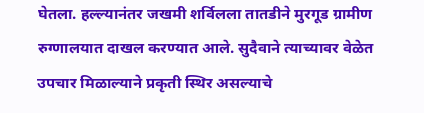घेतला. हल्ल्यानंतर जखमी शर्विलला तातडीने मुरगूड ग्रामीण रुग्णालयात दाखल करण्यात आले. सुदैवाने त्याच्यावर वेळेत उपचार मिळाल्याने प्रकृती स्थिर असल्याचे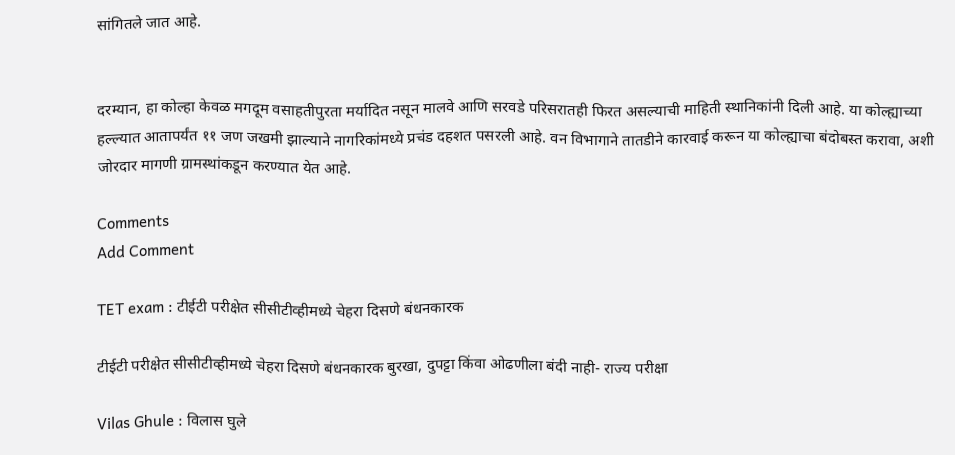सांगितले जात आहे.


दरम्यान, हा कोल्हा केवळ मगदूम वसाहतीपुरता मर्यादित नसून मालवे आणि सरवडे परिसरातही फिरत असल्याची माहिती स्थानिकांनी दिली आहे. या कोल्ह्याच्या हल्ल्यात आतापर्यंत ११ जण जखमी झाल्याने नागरिकांमध्ये प्रचंड दहशत पसरली आहे. वन विभागाने तातडीने कारवाई करून या कोल्ह्याचा बंदोबस्त करावा, अशी जोरदार मागणी ग्रामस्थांकडून करण्यात येत आहे.

Comments
Add Comment

TET exam : टीईटी परीक्षेत सीसीटीव्हीमध्ये चेहरा दिसणे बंधनकारक

टीईटी परीक्षेत सीसीटीव्हीमध्ये चेहरा दिसणे बंधनकारक बुरखा, दुपट्टा किंवा ओढणीला बंदी नाही- राज्य परीक्षा

Vilas Ghule : विलास घुले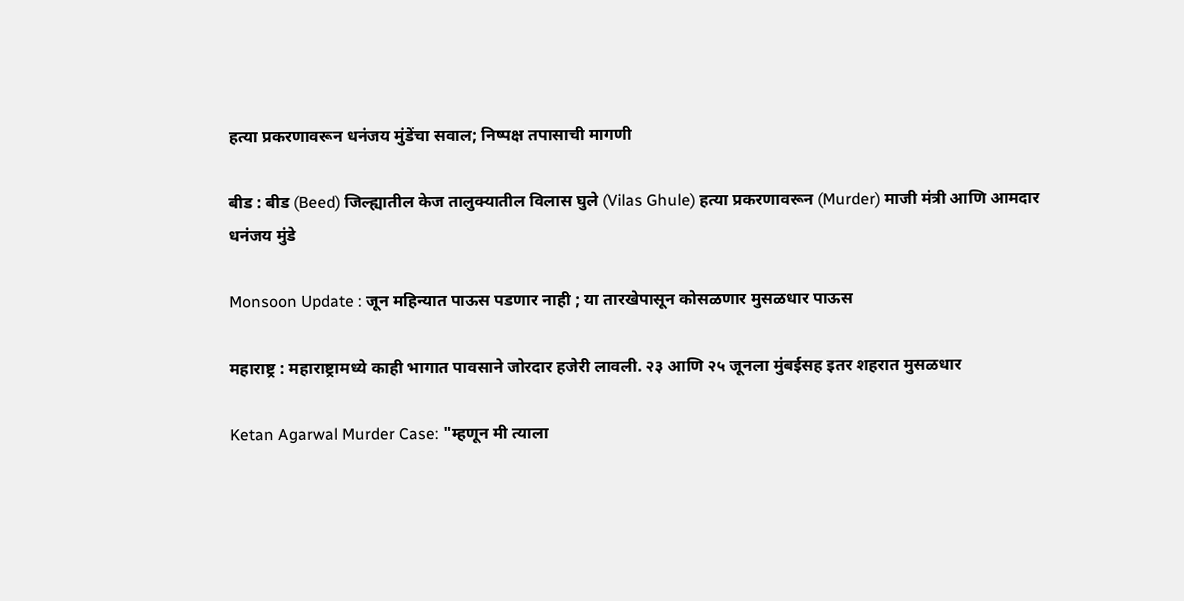हत्या प्रकरणावरून धनंजय मुंडेंचा सवाल; निष्पक्ष तपासाची मागणी

बीड : बीड (Beed) जिल्ह्यातील केज तालुक्यातील विलास घुले (Vilas Ghule) हत्या प्रकरणावरून (Murder) माजी मंत्री आणि आमदार धनंजय मुंडे

Monsoon Update : जून महिन्यात पाऊस पडणार नाही ; या तारखेपासून कोसळणार मुसळधार पाऊस

महाराष्ट्र : महाराष्ट्रामध्ये काही भागात पावसाने जोरदार हजेरी लावली. २३ आणि २५ जूनला मुंबईसह इतर शहरात मुसळधार

Ketan Agarwal Murder Case: "म्हणून मी त्याला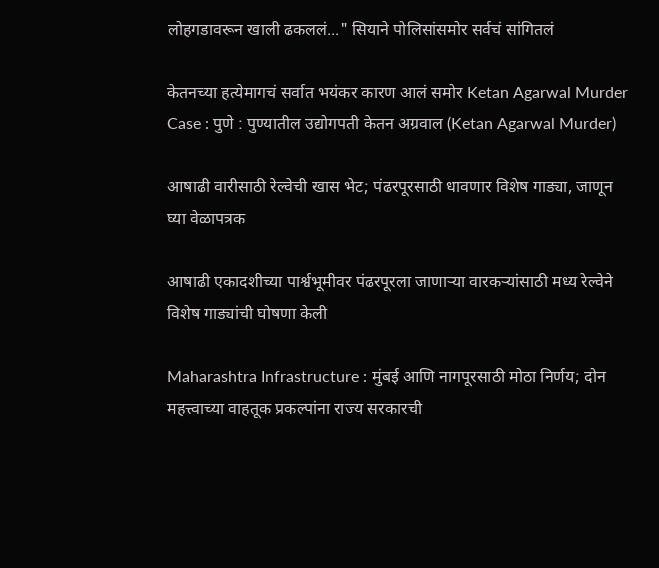लोहगडावरून खाली ढकललं..." सियाने पोलिसांसमोर सर्वचं सांगितलं

केतनच्या हत्येमागचं सर्वात भयंकर कारण आलं समोर Ketan Agarwal Murder Case : पुणे : पुण्यातील उद्योगपती केतन अग्रवाल (Ketan Agarwal Murder)

आषाढी वारीसाठी रेल्वेची खास भेट; पंढरपूरसाठी धावणार विशेष गाड्या, जाणून घ्या वेळापत्रक

आषाढी एकादशीच्या पार्श्वभूमीवर पंढरपूरला जाणाऱ्या वारकऱ्यांसाठी मध्य रेल्वेने विशेष गाड्यांची घोषणा केली

Maharashtra Infrastructure : मुंबई आणि नागपूरसाठी मोठा निर्णय; दोन महत्त्वाच्या वाहतूक प्रकल्पांना राज्य सरकारची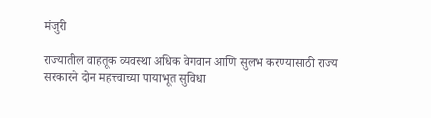मंजुरी

राज्यातील वाहतूक व्यवस्था अधिक वेगवान आणि सुलभ करण्यासाठी राज्य सरकारने दोन महत्त्वाच्या पायाभूत सुविधा